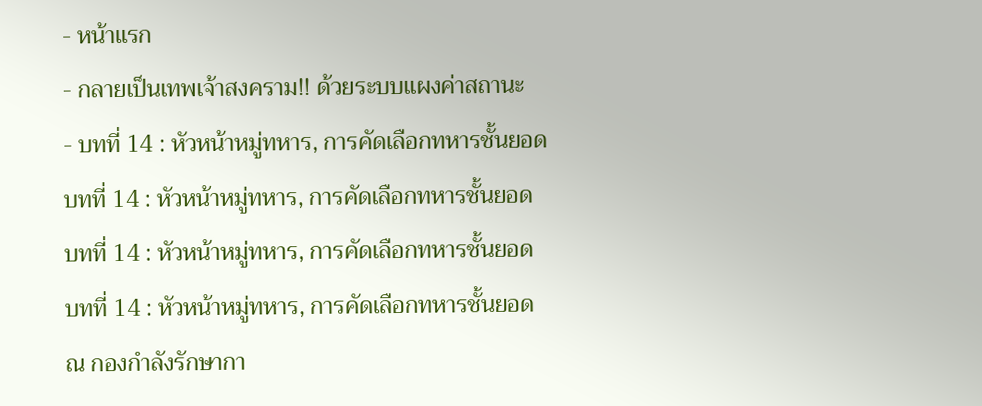- หน้าแรก
- กลายเป็นเทพเจ้าสงคราม!! ด้วยระบบเเผงค่าสถานะ
- บทที่ 14 : หัวหน้าหมู่ทหาร, การคัดเลือกทหารชั้นยอด
บทที่ 14 : หัวหน้าหมู่ทหาร, การคัดเลือกทหารชั้นยอด
บทที่ 14 : หัวหน้าหมู่ทหาร, การคัดเลือกทหารชั้นยอด
บทที่ 14 : หัวหน้าหมู่ทหาร, การคัดเลือกทหารชั้นยอด
ณ กองกำลังรักษากา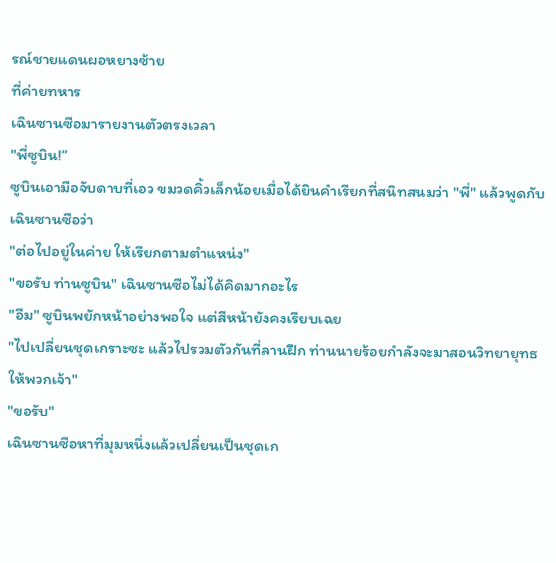รณ์ชายแดนผอหยางซ้าย
ที่ค่ายทหาร
เฉินซานซือมารายงานตัวตรงเวลา
"พี่ซูบิน!”
ซูบินเอามือจับดาบที่เอว ขมวดคิ้วเล็กน้อยเมื่อได้ยินคำเรียกที่สนิทสนมว่า "พี่" แล้วพูดกับเฉินซานซือว่า
"ต่อไปอยู่ในค่าย ให้เรียกตามตำแหน่ง"
"ขอรับ ท่านซูบิน" เฉินซานซือไม่ได้คิดมากอะไร
"อืม" ซูบินพยักหน้าอย่างพอใจ แต่สีหน้ายังคงเรียบเฉย
"ไปเปลี่ยนชุดเกราะซะ แล้วไปรวมตัวกันที่ลานฝึก ท่านนายร้อยกำลังจะมาสอนวิทยายุทธให้พวกเจ้า"
"ขอรับ"
เฉินซานซือหาที่มุมหนึ่งแล้วเปลี่ยนเป็นชุดเก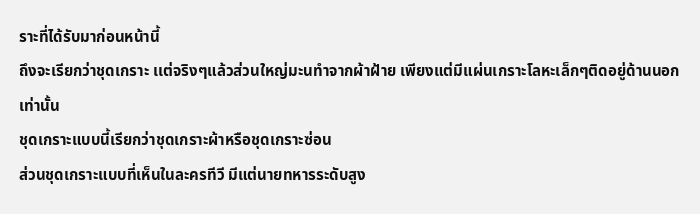ราะที่ได้รับมาก่อนหน้านี้
ถึงจะเรียกว่าชุดเกราะ เเต่จริงๆแล้วส่วนใหญ่มะนทำจากผ้าฝ้าย เพียงแต่มีแผ่นเกราะโลหะเล็กๆติดอยู่ด้านนอกเท่านั้น
ชุดเกราะแบบนี้เรียกว่าชุดเกราะผ้าหรือชุดเกราะซ่อน
ส่วนชุดเกราะแบบที่เห็นในละครทีวี มีแต่นายทหารระดับสูง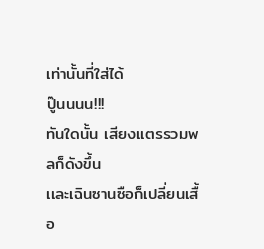เท่านั้นที่ใส่ได้
ปู๊นนนน!!!
ทันใดนั้น เสียงแตรรวมพลก็ดังขึ้น
เเละเฉินซานซือก็เปลี่ยนเสื้อ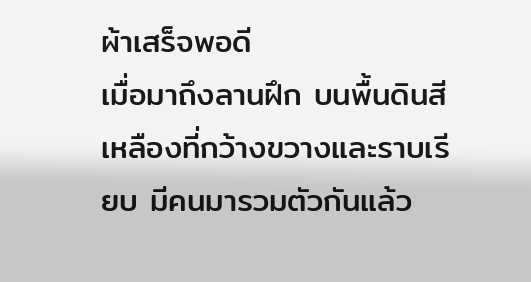ผ้าเสร็จพอดี
เมื่อมาถึงลานฝึก บนพื้นดินสีเหลืองที่กว้างขวางและราบเรียบ มีคนมารวมตัวกันแล้ว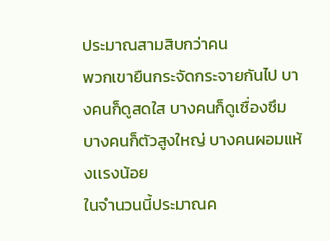ประมาณสามสิบกว่าคน
พวกเขายืนกระจัดกระจายกันไป บางคนก็ดูสดใส บางคนก็ดูเซื่องซึม บางคนก็ตัวสูงใหญ่ บางคนผอมแห้งเเรงน้อย
ในจำนวนนี้ประมาณค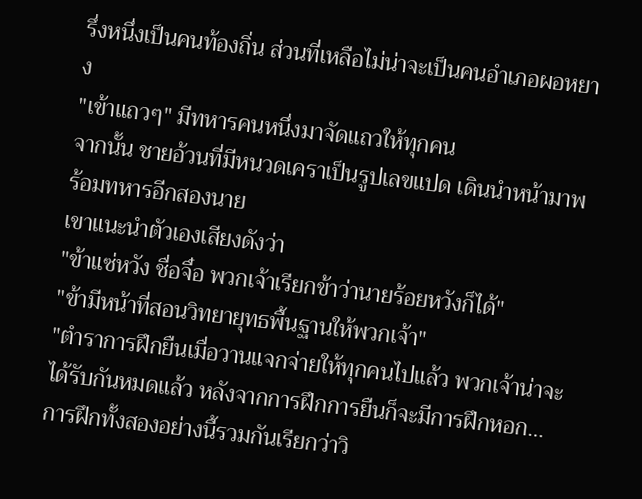รึ่งหนึ่งเป็นคนท้องถิ่น ส่วนที่เหลือไม่น่าจะเป็นคนอำเภอผอหยาง
"เข้าแถวๆ" มีทหารคนหนึ่งมาจัดแถวให้ทุกคน
จากนั้น ชายอ้วนที่มีหนวดเคราเป็นรูปเลขแปด เดินนำหน้ามาพร้อมทหารอีกสองนาย
เขาแนะนำตัวเองเสียงดังว่า
"ข้าแซ่หวัง ชื่อจื๋อ พวกเจ้าเรียกข้าว่านายร้อยหวังก็ได้"
"ข้ามีหน้าที่สอนวิทยายุทธพื้นฐานให้พวกเจ้า"
"ตำราการฝึกยืนเมื่อวานแจกจ่ายให้ทุกคนไปแล้ว พวกเจ้าน่าจะได้รับกันหมดแล้ว หลังจากการฝึกการยืนก็จะมีการฝึกหอก…การฝึกทั้งสองอย่างนี้รวมกันเรียกว่าวิ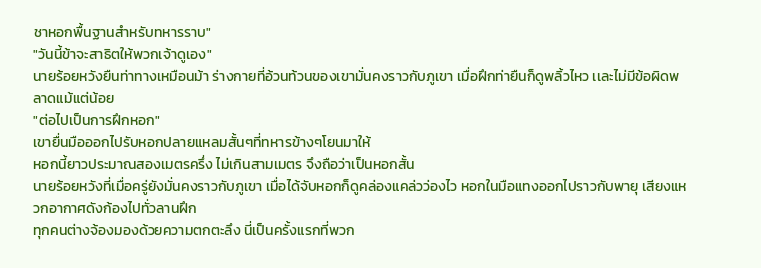ชาหอกพื้นฐานสำหรับทหารราบ"
"วันนี้ข้าจะสาธิตให้พวกเจ้าดูเอง"
นายร้อยหวังยืนท่าทางเหมือนม้า ร่างกายที่อ้วนท้วนของเขามั่นคงราวกับภูเขา เมื่อฝึกท่ายืนก็ดูพลิ้วไหว เเละไม่มีข้อผิดพลาดแม้แต่น้อย
"ต่อไปเป็นการฝึกหอก"
เขายื่นมือออกไปรับหอกปลายแหลมสั้นๆที่ทหารข้างๆโยนมาให้
หอกนี้ยาวประมาณสองเมตรครึ่ง ไม่เกินสามเมตร จึงถือว่าเป็นหอกสั้น
นายร้อยหวังที่เมื่อครู่ยังมั่นคงราวกับภูเขา เมื่อได้จับหอกก็ดูคล่องแคล่วว่องไว หอกในมือแทงออกไปราวกับพายุ เสียงแหวกอากาศดังก้องไปทั่วลานฝึก
ทุกคนต่างจ้องมองด้วยความตกตะลึง นี่เป็นครั้งแรกที่พวก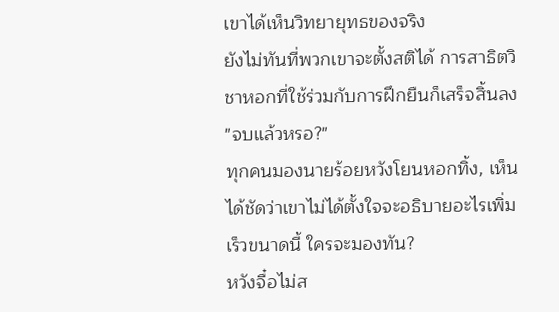เขาได้เห็นวิทยายุทธของจริง
ยังไม่ทันที่พวกเขาจะตั้งสติได้ การสาธิตวิชาหอกที่ใช้ร่วมกับการฝึกยืนก็เสร็จสิ้นลง
"จบแล้วหรอ?"
ทุกคนมองนายร้อยหวังโยนหอกทิ้ง, เห็นได้ชัดว่าเขาไม่ได้ตั้งใจจะอธิบายอะไรเพิ่ม
เร็วขนาดนี้ ใครจะมองทัน?
หวังจื๋อไม่ส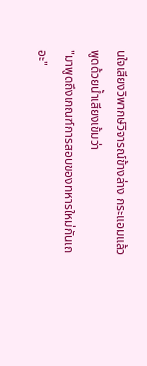นใจเสียงวิพากษ์วิจารณ์ข้างล่าง กระแอมแล้วพูดด้วยน้ำเสียงเข้มว่า
"มาพูดถึงเกณฑ์การสอบของทหารใหม่กันเถอะ"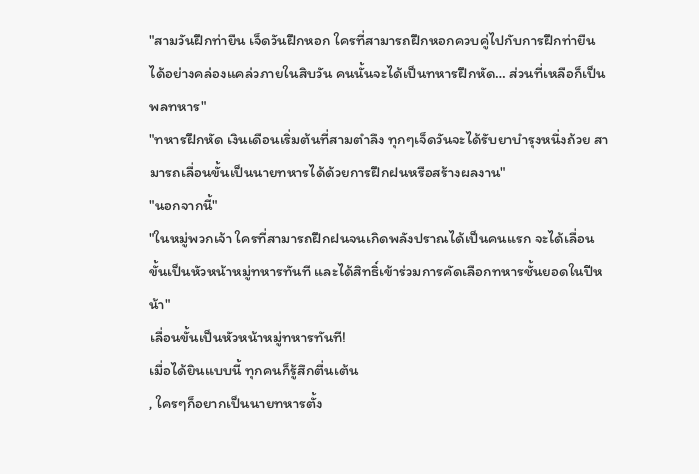"สามวันฝึกท่ายืน เจ็ดวันฝึกหอก ใครที่สามารถฝึกหอกควบคู่ไปกับการฝึกท่ายืนได้อย่างคล่องแคล่วภายในสิบวัน คนนั้นจะได้เป็นทหารฝึกหัด… ส่วนที่เหลือก็เป็นพลทหาร"
"ทหารฝึกหัด เงินเดือนเริ่มต้นที่สามตำลึง ทุกๆเจ็ดวันจะได้รับยาบำรุงหนึ่งถ้วย สามารถเลื่อนขั้นเป็นนายทหารได้ด้วยการฝึกฝนหรือสร้างผลงาน"
"นอกจากนี้"
"ในหมู่พวกเจ้า ใครที่สามารถฝึกฝนจนเกิดพลังปราณได้เป็นคนแรก จะได้เลื่อนขั้นเป็นหัวหน้าหมู่ทหารทันที และได้สิทธิ์เข้าร่วมการคัดเลือกทหารชั้นยอดในปีหน้า"
เลื่อนขั้นเป็นหัวหน้าหมู่ทหารทันที!
เมื่อได้ยินแบบนี้ ทุกคนก็รู้สึกตื่นเต้น
, ใครๆก็อยากเป็นนายทหารตั้ง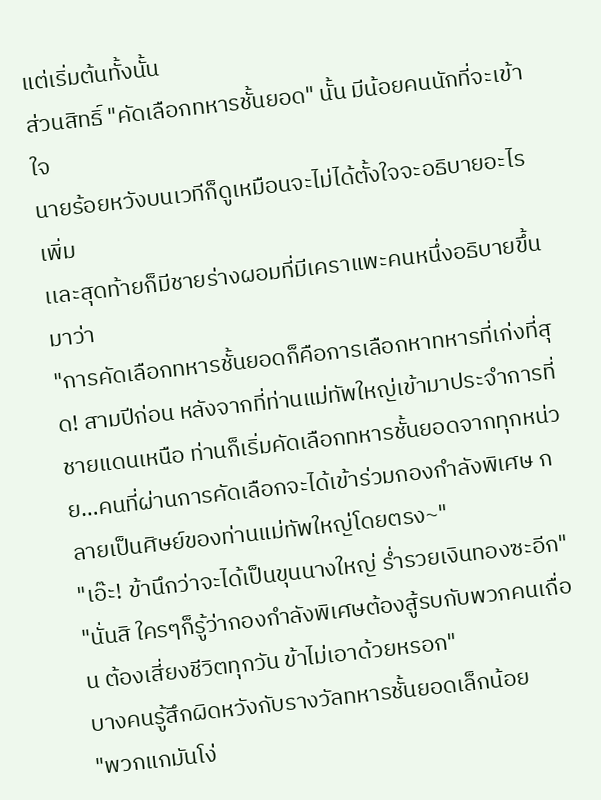แต่เริ่มต้นทั้งนั้น
ส่วนสิทธิ์ "คัดเลือกทหารชั้นยอด" นั้น มีน้อยคนนักที่จะเข้าใจ
นายร้อยหวังบนเวทีก็ดูเหมือนจะไม่ได้ตั้งใจจะอธิบายอะไรเพิ่ม
เเละสุดท้ายก็มีชายร่างผอมที่มีเคราแพะคนหนึ่งอธิบายขึ้นมาว่า
"การคัดเลือกทหารชั้นยอดก็คือการเลือกหาทหารที่เก่งที่สุด! สามปีก่อน หลังจากที่ท่านแม่ทัพใหญ่เข้ามาประจำการที่ชายแดนเหนือ ท่านก็เริ่มคัดเลือกทหารชั้นยอดจากทุกหน่วย…คนที่ผ่านการคัดเลือกจะได้เข้าร่วมกองกำลังพิเศษ กลายเป็นศิษย์ของท่านแม่ทัพใหญ่โดยตรง~"
"เอ๊ะ! ข้านึกว่าจะได้เป็นขุนนางใหญ่ ร่ำรวยเงินทองซะอีก"
"นั่นสิ ใครๆก็รู้ว่ากองกำลังพิเศษต้องสู้รบกับพวกคนเถื่อน ต้องเสี่ยงชีวิตทุกวัน ข้าไม่เอาด้วยหรอก"
บางคนรู้สึกผิดหวังกับรางวัลทหารชั้นยอดเล็กน้อย
"พวกแกมันโง่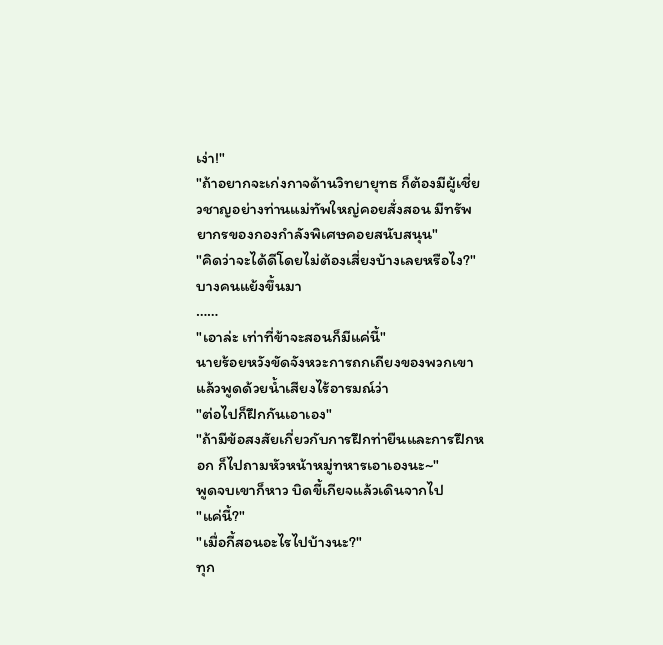เง่า!"
"ถ้าอยากจะเก่งกาจด้านวิทยายุทธ ก็ต้องมีผู้เชี่ยวชาญอย่างท่านแม่ทัพใหญ่คอยสั่งสอน มีทรัพยากรของกองกำลังพิเศษคอยสนับสนุน"
"คิดว่าจะได้ดีโดยไม่ต้องเสี่ยงบ้างเลยหรือไง?" บางคนแย้งขึ้นมา
……
"เอาล่ะ เท่าที่ข้าจะสอนก็มีแค่นี้"
นายร้อยหวังขัดจังหวะการถกเถียงของพวกเขา แล้วพูดด้วยน้ำเสียงไร้อารมณ์ว่า
"ต่อไปก็ฝึกกันเอาเอง"
"ถ้ามีข้อสงสัยเกี่ยวกับการฝึกท่ายืนและการฝึกหอก ก็ไปถามหัวหน้าหมู่ทหารเอาเองนะ~"
พูดจบเขาก็หาว บิดขี้เกียจแล้วเดินจากไป
"แค่นี้?"
"เมื่อกี้สอนอะไรไปบ้างนะ?"
ทุก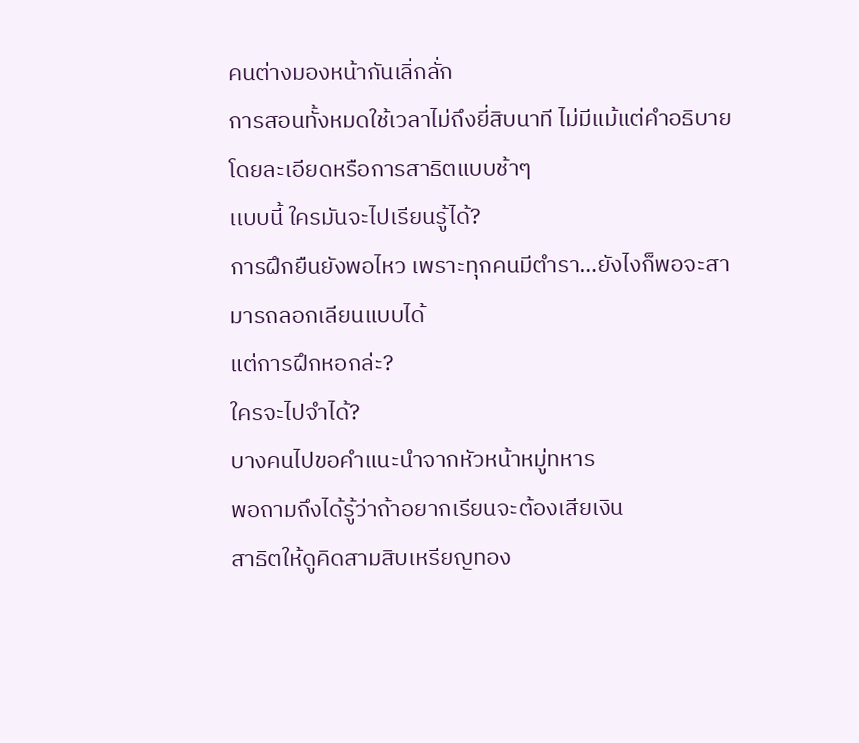คนต่างมองหน้ากันเลิ่กลั่ก
การสอนทั้งหมดใช้เวลาไม่ถึงยี่สิบนาที ไม่มีแม้แต่คำอธิบายโดยละเอียดหรือการสาธิตแบบช้าๆ
เเบบนี้ ใครมันจะไปเรียนรู้ได้?
การฝึกยืนยังพอไหว เพราะทุกคนมีตำรา…ยังไงก็พอจะสามารถลอกเลียนแบบได้
แต่การฝึกหอกล่ะ?
ใครจะไปจำได้?
บางคนไปขอคำแนะนำจากหัวหน้าหมู่ทหาร
พอถามถึงได้รู้ว่าถ้าอยากเรียนจะต้องเสียเงิน
สาธิตให้ดูคิดสามสิบเหรียญทอง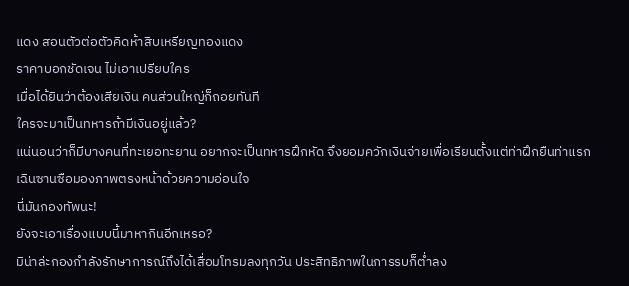แดง สอนตัวต่อตัวคิดห้าสิบเหรียญทองแดง
ราคาบอกชัดเจน ไม่เอาเปรียบใคร
เมื่อได้ยินว่าต้องเสียเงิน คนส่วนใหญ่ก็ถอยทันที
ใครจะมาเป็นทหารถ้ามีเงินอยู่แล้ว?
แน่นอนว่าก็มีบางคนที่ทะเยอทะยาน อยากจะเป็นทหารฝึกหัด จึงยอมควักเงินจ่ายเพื่อเรียนตั้งแต่ท่าฝึกยืนท่าแรก
เฉินซานซือมองภาพตรงหน้าด้วยความอ่อนใจ
นี่มันกองทัพนะ!
ยังจะเอาเรื่องแบบนี้มาหากินอีกเหรอ?
มิน่าล่ะกองกำลังรักษาการณ์ถึงได้เสื่อมโทรมลงทุกวัน ประสิทธิภาพในการรบก็ต่ำลง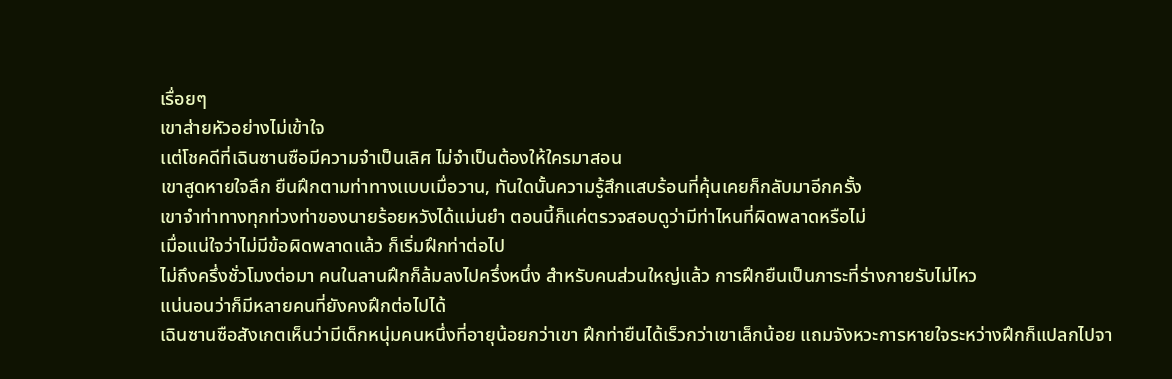เรื่อยๆ
เขาส่ายหัวอย่างไม่เข้าใจ
เเต่โชคดีที่เฉินซานซือมีความจำเป็นเลิศ ไม่จำเป็นต้องให้ใครมาสอน
เขาสูดหายใจลึก ยืนฝึกตามท่าทางเเบบเมื่อวาน, ทันใดนั้นความรู้สึกแสบร้อนที่คุ้นเคยก็กลับมาอีกครั้ง
เขาจำท่าทางทุกท่วงท่าของนายร้อยหวังได้แม่นยำ ตอนนี้ก็แค่ตรวจสอบดูว่ามีท่าไหนที่ผิดพลาดหรือไม่
เมื่อแน่ใจว่าไม่มีข้อผิดพลาดแล้ว ก็เริ่มฝึกท่าต่อไป
ไม่ถึงครึ่งชั่วโมงต่อมา คนในลานฝึกก็ล้มลงไปครึ่งหนึ่ง สำหรับคนส่วนใหญ่แล้ว การฝึกยืนเป็นภาระที่ร่างกายรับไม่ไหว
แน่นอนว่าก็มีหลายคนที่ยังคงฝึกต่อไปได้
เฉินซานซือสังเกตเห็นว่ามีเด็กหนุ่มคนหนึ่งที่อายุน้อยกว่าเขา ฝึกท่ายืนได้เร็วกว่าเขาเล็กน้อย แถมจังหวะการหายใจระหว่างฝึกก็แปลกไปจา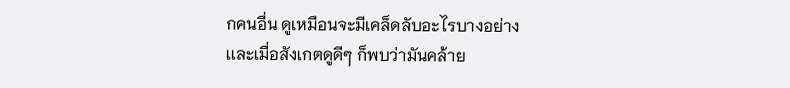กคนอื่น ดูเหมือนจะมีเคล็ดลับอะไรบางอย่าง
เเละเมื่อสังเกตดูดีๆ ก็พบว่ามันคล้าย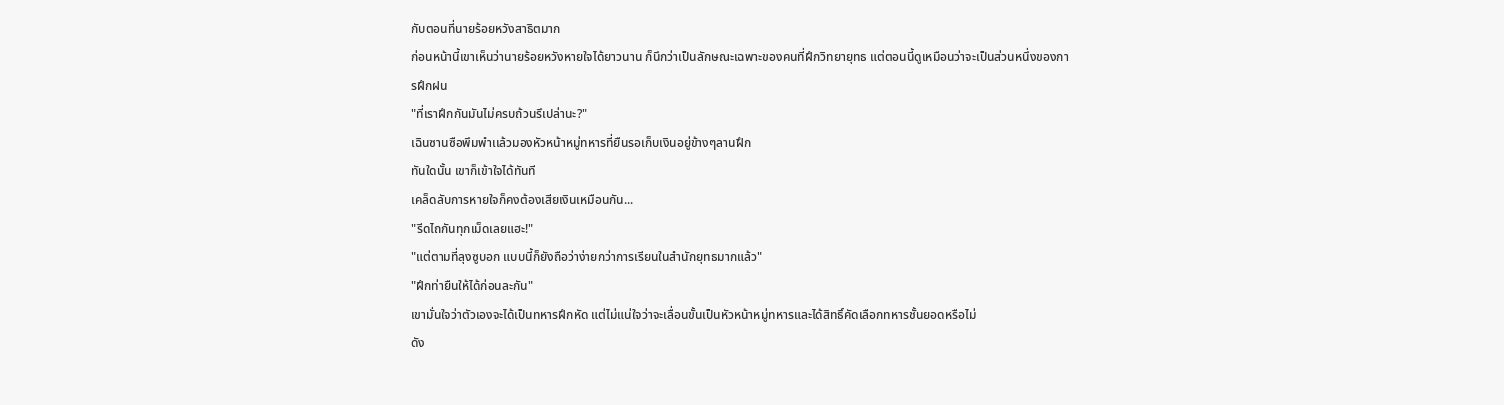กับตอนที่นายร้อยหวังสาธิตมาก
ก่อนหน้านี้เขาเห็นว่านายร้อยหวังหายใจได้ยาวนาน ก็นึกว่าเป็นลักษณะเฉพาะของคนที่ฝึกวิทยายุทธ แต่ตอนนี้ดูเหมือนว่าจะเป็นส่วนหนึ่งของการฝึกฝน
"ที่เราฝึกกันมันไม่ครบถ้วนรึเปล่านะ?"
เฉินซานซือพึมพำเเล้วมองหัวหน้าหมู่ทหารที่ยืนรอเก็บเงินอยู่ข้างๆลานฝึก
ทันใดนั้น เขาก็เข้าใจได้ทันที
เคล็ดลับการหายใจก็คงต้องเสียเงินเหมือนกัน...
"รีดไถกันทุกเม็ดเลยแฮะ!"
"แต่ตามที่ลุงซูบอก แบบนี้ก็ยังถือว่าง่ายกว่าการเรียนในสำนักยุทธมากแล้ว"
"ฝึกท่ายืนให้ได้ก่อนละกัน"
เขามั่นใจว่าตัวเองจะได้เป็นทหารฝึกหัด แต่ไม่แน่ใจว่าจะเลื่อนขั้นเป็นหัวหน้าหมู่ทหารและได้สิทธิ์คัดเลือกทหารชั้นยอดหรือไม่
ดัง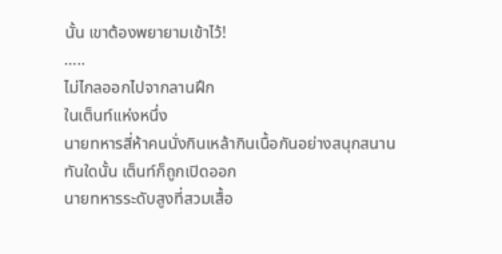นั้น เขาต้องพยายามเข้าไว้!
…..
ไม่ไกลออกไปจากลานฝึก
ในเต็นท์เเห่งหนึ่ง
นายทหารสี่ห้าคนนั่งกินเหล้ากินเนื้อกันอย่างสนุกสนาน
ทันใดนั้น เต็นท์ก็ถูกเปิดออก
นายทหารระดับสูงที่สวมเสื้อ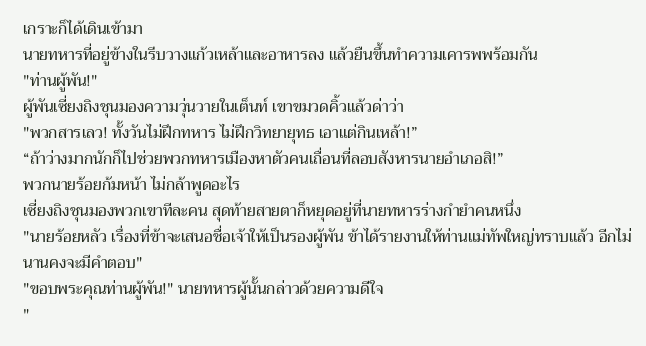เกราะก็ได้เดินเข้ามา
นายทหารที่อยู่ข้างในรีบวางแก้วเหล้าและอาหารลง แล้วยืนขึ้นทำความเคารพพร้อมกัน
"ท่านผู้พัน!"
ผู้พันเซี่ยงถิงชุนมองความวุ่นวายในเต็นท์ เขาขมวดคิ้วแล้วด่าว่า
"พวกสารเลว! ทั้งวันไม่ฝึกทหาร ไม่ฝึกวิทยายุทธ เอาแต่กินเหล้า!”
“ถ้าว่างมากนักก็ไปช่วยพวกทหารเมืองหาตัวคนเถื่อนที่ลอบสังหารนายอำเภอสิ!”
พวกนายร้อยก้มหน้า ไม่กล้าพูดอะไร
เซี่ยงถิงชุนมองพวกเขาทีละคน สุดท้ายสายตาก็หยุดอยู่ที่นายทหารร่างกำยำคนหนึ่ง
"นายร้อยหลัว เรื่องที่ข้าจะเสนอชื่อเจ้าให้เป็นรองผู้พัน ข้าได้รายงานให้ท่านแม่ทัพใหญ่ทราบแล้ว อีกไม่นานคงจะมีคำตอบ"
"ขอบพระคุณท่านผู้พัน!" นายทหารผู้นั้นกล่าวด้วยความดีใจ
"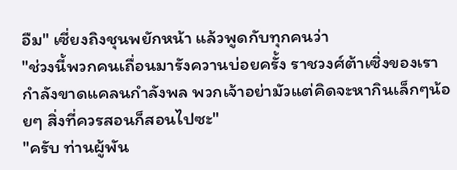อืม" เซี่ยงถิงชุนพยักหน้า แล้วพูดกับทุกคนว่า
"ช่วงนี้พวกคนเถื่อนมารังควานบ่อยครั้ง ราชวงศ์ต้าเซิ่งของเรากำลังขาดแคลนกำลังพล พวกเจ้าอย่ามัวแต่คิดจะหากินเล็กๆน้อยๆ สิ่งที่ควรสอนก็สอนไปซะ"
"ครับ ท่านผู้พัน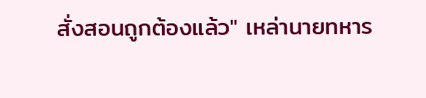สั่งสอนถูกต้องแล้ว" เหล่านายทหาร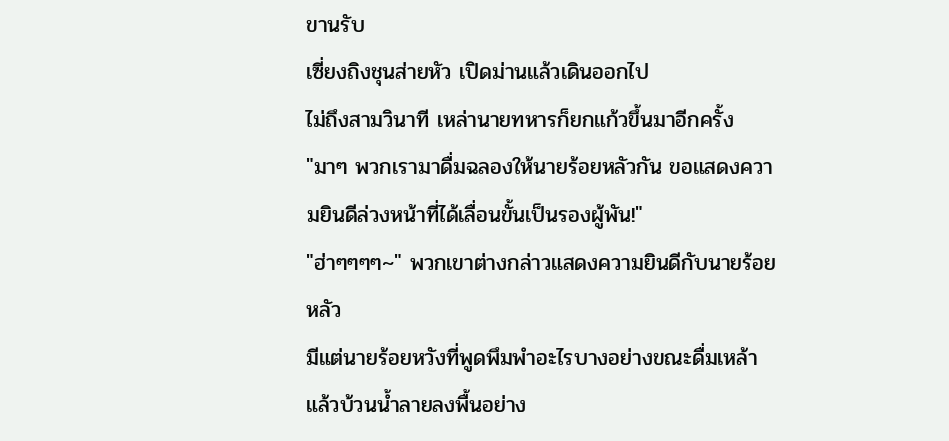ขานรับ
เซี่ยงถิงชุนส่ายหัว เปิดม่านแล้วเดินออกไป
ไม่ถึงสามวินาที เหล่านายทหารก็ยกแก้วขึ้นมาอีกครั้ง
"มาๆ พวกเรามาดื่มฉลองให้นายร้อยหลัวกัน ขอแสดงความยินดีล่วงหน้าที่ได้เลื่อนขั้นเป็นรองผู้พัน!"
"ฮ่าๆๆๆๆ~" พวกเขาต่างกล่าวแสดงความยินดีกับนายร้อยหลัว
มีแต่นายร้อยหวังที่พูดพึมพำอะไรบางอย่างขณะดื่มเหล้า แล้วบ้วนน้ำลายลงพื้นอย่าง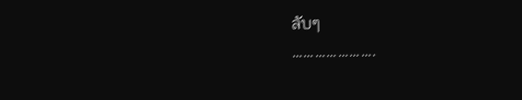ลับๆ
………………….